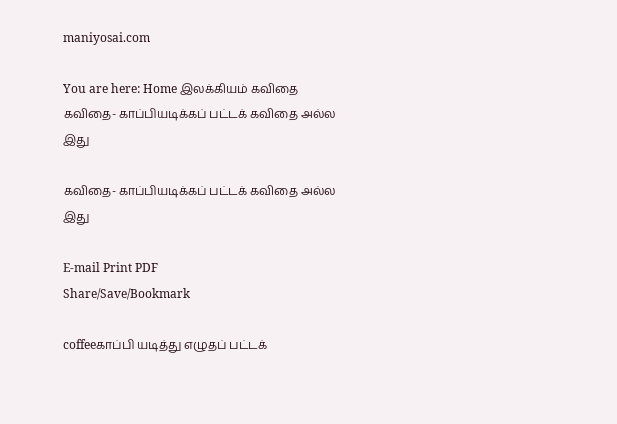maniyosai.com

You are here: Home இலக்கியம் கவிதை கவிதை- காப்பியடிக்கப் பட்டக் கவிதை அல்ல இது

கவிதை- காப்பியடிக்கப் பட்டக் கவிதை அல்ல இது

E-mail Print PDF
Share/Save/Bookmark

coffeeகாப்பி யடித்து எழுதப் பட்டக்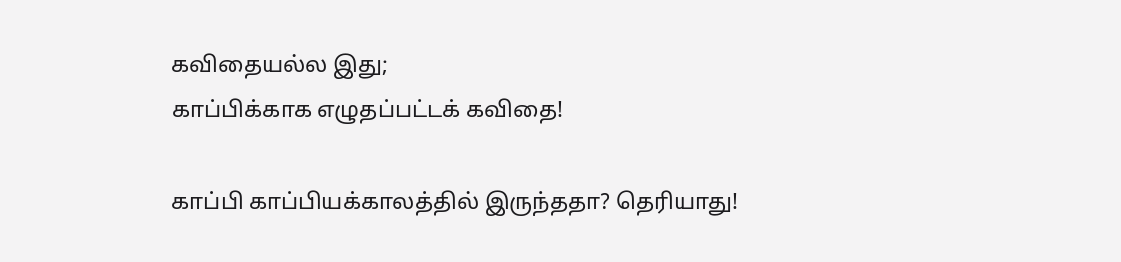கவிதையல்ல இது;
காப்பிக்காக எழுதப்பட்டக் கவிதை!

காப்பி காப்பியக்காலத்தில் இருந்ததா? தெரியாது!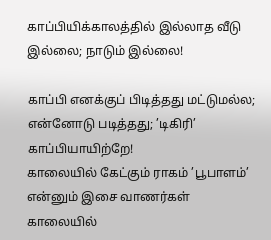காப்பியிக்காலத்தில் இல்லாத வீடு இல்லை; நாடும் இல்லை!

காப்பி எனக்குப் பிடித்தது மட்டுமல்ல;
என்னோடு படித்தது; ’டிகிரி’ காப்பியாயிற்றே!
காலையில் கேட்கும் ராகம் ’பூபாளம்’ என்னும் இசை வாணர்கள்
காலையில்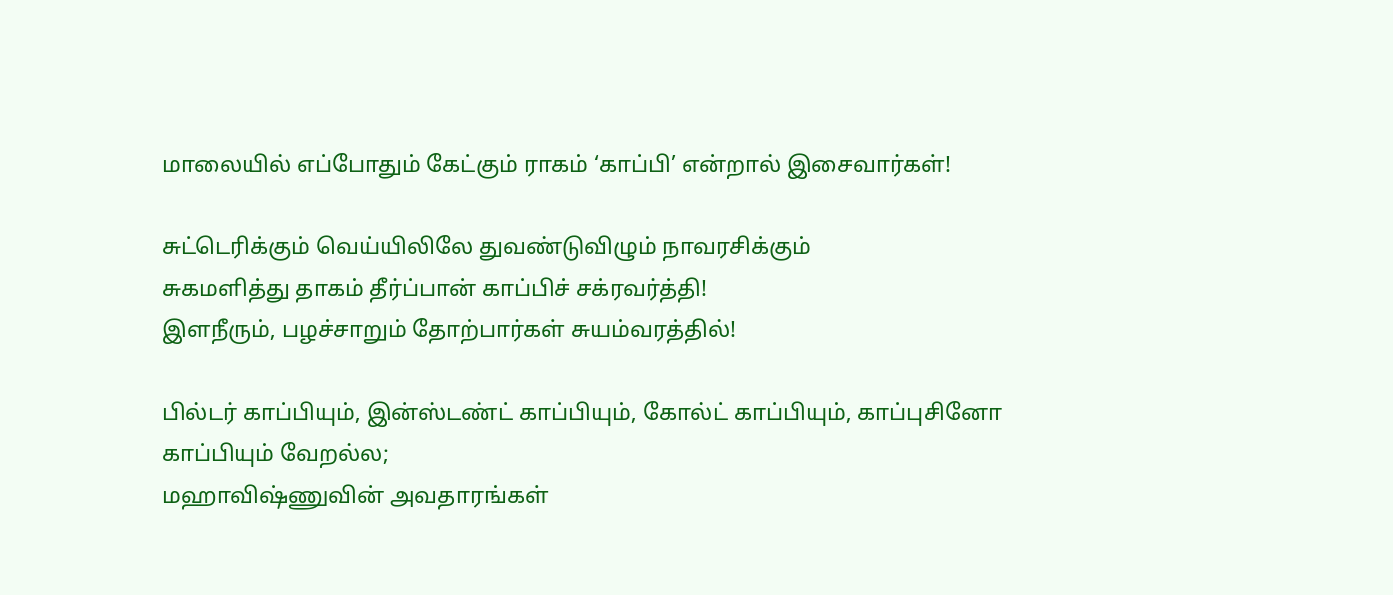மாலையில் எப்போதும் கேட்கும் ராகம் ‘காப்பி’ என்றால் இசைவார்கள்!

சுட்டெரிக்கும் வெய்யிலிலே துவண்டுவிழும் நாவரசிக்கும்
சுகமளித்து தாகம் தீர்ப்பான் காப்பிச் சக்ரவர்த்தி!
இளநீரும், பழச்சாறும் தோற்பார்கள் சுயம்வரத்தில்!

பில்டர் காப்பியும், இன்ஸ்டண்ட் காப்பியும், கோல்ட் காப்பியும், காப்புசினோ காப்பியும் வேறல்ல;
மஹாவிஷ்ணுவின் அவதாரங்கள்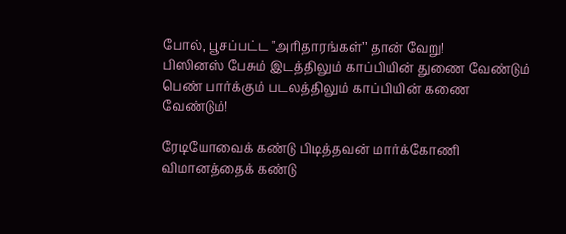போல், பூசப்பட்ட "அரிதாரங்கள்’’ தான் வேறு!
பிஸினஸ் பேசும் இடத்திலும் காப்பியின் துணை வேண்டும்
பெண் பார்க்கும் படலத்திலும் காப்பியின் கணை வேண்டும்!

ரேடியோவைக் கண்டு பிடித்தவன் மார்க்கோணி
விமானத்தைக் கண்டு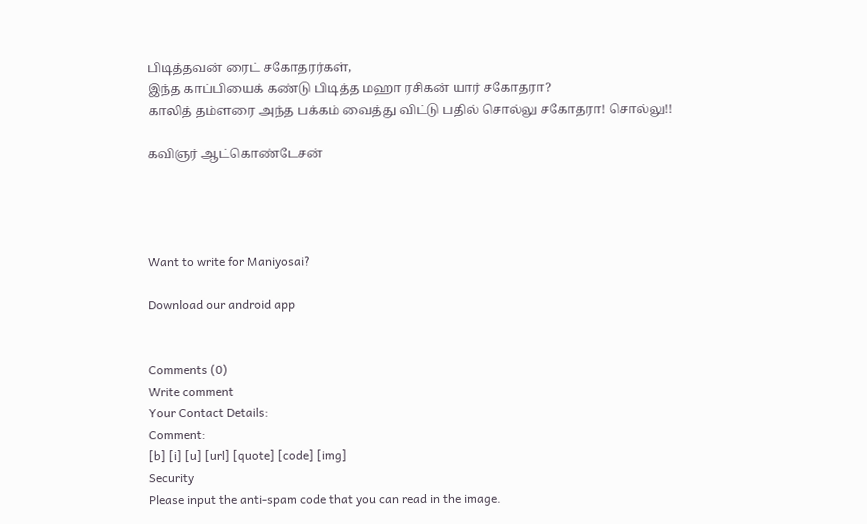பிடித்தவன் ரைட் சகோதரர்கள்,
இந்த காப்பியைக் கண்டு பிடித்த மஹா ரசிகன் யார் சகோதரா?
காலித் தம்ளரை அந்த பக்கம் வைத்து விட்டு பதில் சொல்லு சகோதரா! சொல்லு!!

கவிஞர் ஆட்கொண்டேசன்




Want to write for Maniyosai?

Download our android app


Comments (0)
Write comment
Your Contact Details:
Comment:
[b] [i] [u] [url] [quote] [code] [img]
Security
Please input the anti-spam code that you can read in the image.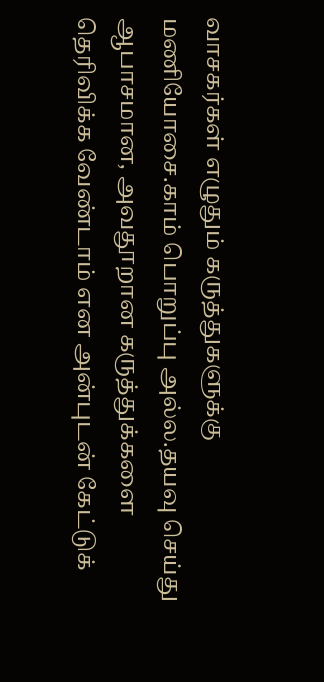வாசகர்கள் எழுதும் கருத்துகளுக்கு மணியோசை.காம் பொறுப்பு அல்ல.தயவு செய்து ஆபாசமான, அவதூறான கருத்துக்களை தெரிவிக்க வேண்டாம் என அன்புடன் கேட்டுக்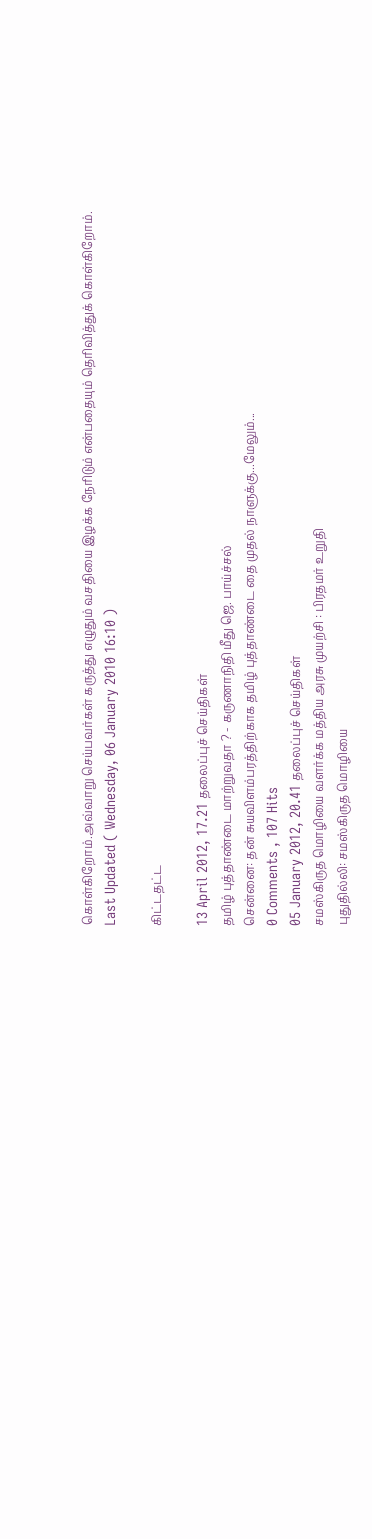கொள்கிறோம்.அவ்வாறு செய்பவர்கள் கருத்து எழுதும் வசதியை இழக்க நேரிடும் என்பதையும் தெரிவித்துக் கொள்கிறோம்.
Last Updated ( Wednesday, 06 January 2010 16:10 )

கிட்டதட்ட

13 April 2012, 17.21 தலைப்புச் செய்திகள்
தமிழ் புத்தாண்டை மாற்றுவதா ? - கருணாநிதி மீது ஜெ. பாய்ச்சல்
சென்னை: தன் சுயவிளம்பரத்திற்காக தமிழ் புத்தாண்டை தை முதல் நாளுக்கு...மேலும்...
0 Comments , 107 Hits
05 January 2012, 20.41 தலைப்புச் செய்திகள்
சமஸ்கிருத மொழியை வளர்க்க மத்திய அரசு முயற்சி : பிரதமர் உறுதி
புதுதில்லி: சமஸ்கிருத மொழியை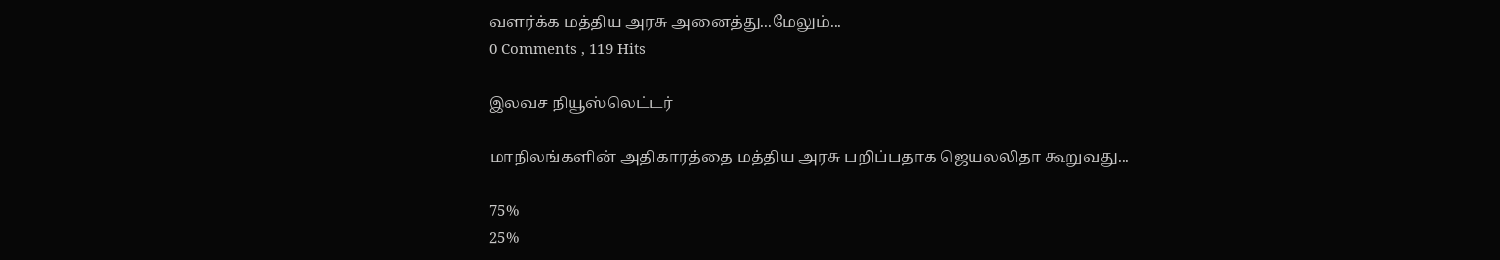வளர்க்க மத்திய அரசு அனைத்து...மேலும்...
0 Comments , 119 Hits

இலவச நியூஸ்லெட்டர்

மாநிலங்களின் அதிகாரத்தை மத்திய அரசு பறிப்பதாக ஜெயலலிதா கூறுவது...

75%
25%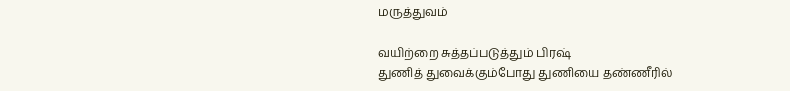மருத்துவம்

வயிற்றை சுத்தப்படுத்தும் பிரஷ்
துணித் துவைக்கும்போது துணியை தண்ணீரில்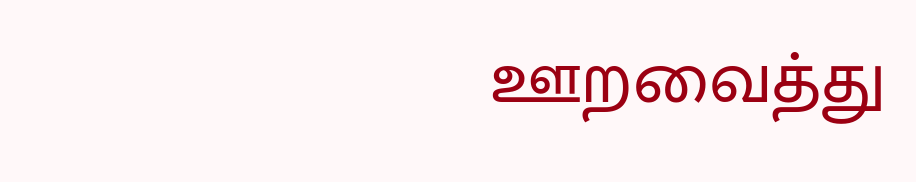ஊறவைத்து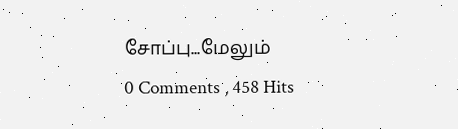சோப்பு...மேலும்
0 Comments , 458 Hits